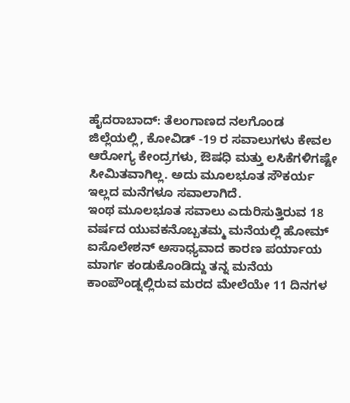ಹೈದರಾಬಾದ್: ತೆಲಂಗಾಣದ ನಲಗೊಂಡ ಜಿಲ್ಲೆಯಲ್ಲಿ, ಕೋವಿಡ್ -19 ರ ಸವಾಲುಗಳು ಕೇವಲ ಆರೋಗ್ಯ ಕೇಂದ್ರಗಳು, ಔಷಧಿ ಮತ್ತು ಲಸಿಕೆಗಳಿಗಷ್ಟೇ ಸೀಮಿತವಾಗಿಲ್ಲ. ಅದು ಮೂಲಭೂತ ಸೌಕರ್ಯ ಇಲ್ಲದ ಮನೆಗಳೂ ಸವಾಲಾಗಿದೆ.
ಇಂಥ ಮೂಲಭೂತ ಸವಾಲು ಎದುರಿಸುತ್ತಿರುವ 18 ವರ್ಷದ ಯುವಕನೊಬ್ಬತಮ್ಮ ಮನೆಯಲ್ಲಿ ಹೋಮ್ ಐಸೊಲೇಶನ್ ಅಸಾಧ್ಯವಾದ ಕಾರಣ ಪರ್ಯಾಯ ಮಾರ್ಗ ಕಂಡುಕೊಂಡಿದ್ದು ತನ್ನ ಮನೆಯ ಕಾಂಪೌಂಡ್ನಲ್ಲಿರುವ ಮರದ ಮೇಲೆಯೇ 11 ದಿನಗಳ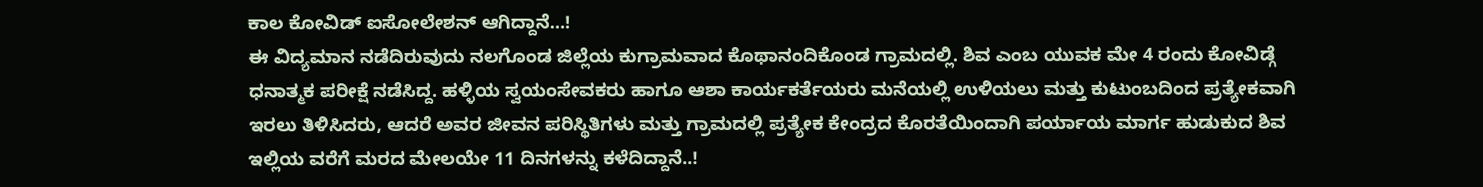ಕಾಲ ಕೋವಿಡ್ ಐಸೋಲೇಶನ್ ಆಗಿದ್ದಾನೆ…!
ಈ ವಿದ್ಯಮಾನ ನಡೆದಿರುವುದು ನಲಗೊಂಡ ಜಿಲ್ಲೆಯ ಕುಗ್ರಾಮವಾದ ಕೊಥಾನಂದಿಕೊಂಡ ಗ್ರಾಮದಲ್ಲಿ. ಶಿವ ಎಂಬ ಯುವಕ ಮೇ 4 ರಂದು ಕೋವಿಡ್ಗೆ ಧನಾತ್ಮಕ ಪರೀಕ್ಷೆ ನಡೆಸಿದ್ದ. ಹಳ್ಳಿಯ ಸ್ವಯಂಸೇವಕರು ಹಾಗೂ ಆಶಾ ಕಾರ್ಯಕರ್ತೆಯರು ಮನೆಯಲ್ಲಿ ಉಳಿಯಲು ಮತ್ತು ಕುಟುಂಬದಿಂದ ಪ್ರತ್ಯೇಕವಾಗಿ ಇರಲು ತಿಳಿಸಿದರು, ಆದರೆ ಅವರ ಜೀವನ ಪರಿಸ್ಥಿತಿಗಳು ಮತ್ತು ಗ್ರಾಮದಲ್ಲಿ ಪ್ರತ್ಯೇಕ ಕೇಂದ್ರದ ಕೊರತೆಯಿಂದಾಗಿ ಪರ್ಯಾಯ ಮಾರ್ಗ ಹುಡುಕುದ ಶಿವ ಇಲ್ಲಿಯ ವರೆಗೆ ಮರದ ಮೇಲಯೇ 11 ದಿನಗಳನ್ನು ಕಳೆದಿದ್ದಾನೆ..!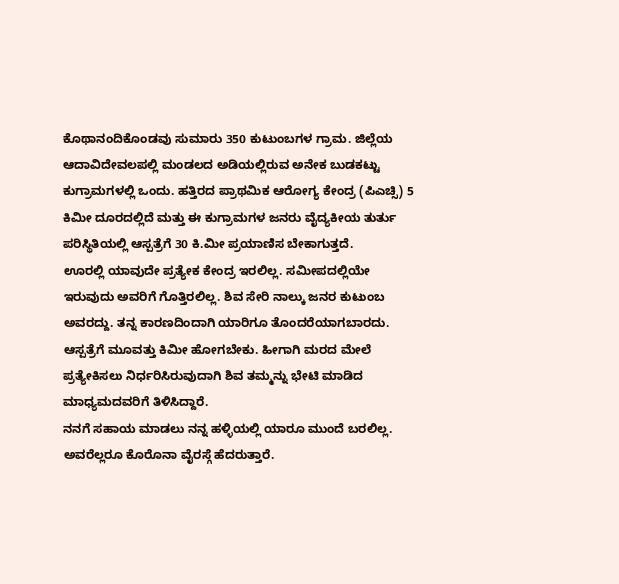ಕೊಥಾನಂದಿಕೊಂಡವು ಸುಮಾರು 350 ಕುಟುಂಬಗಳ ಗ್ರಾಮ. ಜಿಲ್ಲೆಯ ಆದಾವಿದೇವಲಪಲ್ಲಿ ಮಂಡಲದ ಅಡಿಯಲ್ಲಿರುವ ಅನೇಕ ಬುಡಕಟ್ಟು ಕುಗ್ರಾಮಗಳಲ್ಲಿ ಒಂದು. ಹತ್ತಿರದ ಪ್ರಾಥಮಿಕ ಆರೋಗ್ಯ ಕೇಂದ್ರ (ಪಿಎಚ್ಸಿ) 5 ಕಿಮೀ ದೂರದಲ್ಲಿದೆ ಮತ್ತು ಈ ಕುಗ್ರಾಮಗಳ ಜನರು ವೈದ್ಯಕೀಯ ತುರ್ತು ಪರಿಸ್ಥಿತಿಯಲ್ಲಿ ಆಸ್ಪತ್ರೆಗೆ 30 ಕಿ.ಮೀ ಪ್ರಯಾಣಿಸ ಬೇಕಾಗುತ್ತದೆ.
ಊರಲ್ಲಿ ಯಾವುದೇ ಪ್ರತ್ಯೇಕ ಕೇಂದ್ರ ಇರಲಿಲ್ಲ. ಸಮೀಪದಲ್ಲಿಯೇ ಇರುವುದು ಅವರಿಗೆ ಗೊತ್ತಿರಲಿಲ್ಲ. ಶಿವ ಸೇರಿ ನಾಲ್ಕು ಜನರ ಕುಟುಂಬ ಅವರದ್ದು. ತನ್ನ ಕಾರಣದಿಂದಾಗಿ ಯಾರಿಗೂ ತೊಂದರೆಯಾಗಬಾರದು. ಆಸ್ಪತ್ರೆಗೆ ಮೂವತ್ತು ಕಿಮೀ ಹೋಗಬೇಕು. ಹೀಗಾಗಿ ಮರದ ಮೇಲೆ ಪ್ರತ್ಯೇಕಿಸಲು ನಿರ್ಧರಿಸಿರುವುದಾಗಿ ಶಿವ ತಮ್ಮನ್ನು ಭೇಟಿ ಮಾಡಿದ ಮಾಧ್ಯಮದವರಿಗೆ ತಿಳಿಸಿದ್ದಾರೆ.
ನನಗೆ ಸಹಾಯ ಮಾಡಲು ನನ್ನ ಹಳ್ಳಿಯಲ್ಲಿ ಯಾರೂ ಮುಂದೆ ಬರಲಿಲ್ಲ. ಅವರೆಲ್ಲರೂ ಕೊರೊನಾ ವೈರಸ್ಗೆ ಹೆದರುತ್ತಾರೆ.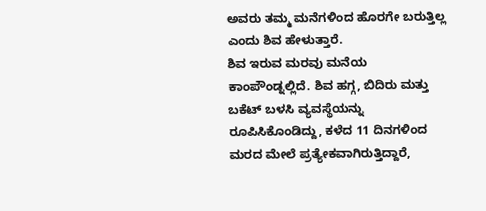ಅವರು ತಮ್ಮ ಮನೆಗಳಿಂದ ಹೊರಗೇ ಬರುತ್ತಿಲ್ಲ ಎಂದು ಶಿವ ಹೇಳುತ್ತಾರೆ.
ಶಿವ ಇರುವ ಮರವು ಮನೆಯ ಕಾಂಪೌಂಡ್ನಲ್ಲಿದೆ. ಶಿವ ಹಗ್ಗ, ಬಿದಿರು ಮತ್ತು ಬಕೆಟ್ ಬಳಸಿ ವ್ಯವಸ್ಥೆಯನ್ನು ರೂಪಿಸಿಕೊಂಡಿದ್ದು, ಕಳೆದ 11 ದಿನಗಳಿಂದ ಮರದ ಮೇಲೆ ಪ್ರತ್ಯೇಕವಾಗಿರುತ್ತಿದ್ದಾರೆ,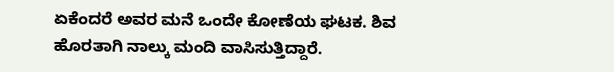ಏಕೆಂದರೆ ಅವರ ಮನೆ ಒಂದೇ ಕೋಣೆಯ ಘಟಕ. ಶಿವ ಹೊರತಾಗಿ ನಾಲ್ಕು ಮಂದಿ ವಾಸಿಸುತ್ತಿದ್ದಾರೆ.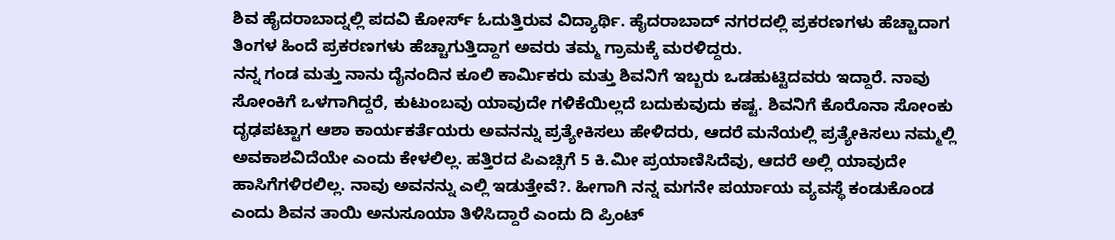ಶಿವ ಹೈದರಾಬಾದ್ನಲ್ಲಿ ಪದವಿ ಕೋರ್ಸ್ ಓದುತ್ತಿರುವ ವಿದ್ಯಾರ್ಥಿ. ಹೈದರಾಬಾದ್ ನಗರದಲ್ಲಿ ಪ್ರಕರಣಗಳು ಹೆಚ್ಚಾದಾಗ ತಿಂಗಳ ಹಿಂದೆ ಪ್ರಕರಣಗಳು ಹೆಚ್ಚಾಗುತ್ತಿದ್ದಾಗ ಅವರು ತಮ್ಮ ಗ್ರಾಮಕ್ಕೆ ಮರಳಿದ್ದರು.
ನನ್ನ ಗಂಡ ಮತ್ತು ನಾನು ದೈನಂದಿನ ಕೂಲಿ ಕಾರ್ಮಿಕರು ಮತ್ತು ಶಿವನಿಗೆ ಇಬ್ಬರು ಒಡಹುಟ್ಟಿದವರು ಇದ್ದಾರೆ. ನಾವು ಸೋಂಕಿಗೆ ಒಳಗಾಗಿದ್ದರೆ, ಕುಟುಂಬವು ಯಾವುದೇ ಗಳಿಕೆಯಿಲ್ಲದೆ ಬದುಕುವುದು ಕಷ್ಟ. ಶಿವನಿಗೆ ಕೊರೊನಾ ಸೋಂಕು ದೃಢಪಟ್ಟಾಗ ಆಶಾ ಕಾರ್ಯಕರ್ತೆಯರು ಅವನನ್ನು ಪ್ರತ್ಯೇಕಿಸಲು ಹೇಳಿದರು, ಆದರೆ ಮನೆಯಲ್ಲಿ ಪ್ರತ್ಯೇಕಿಸಲು ನಮ್ಮಲ್ಲಿ ಅವಕಾಶವಿದೆಯೇ ಎಂದು ಕೇಳಲಿಲ್ಲ. ಹತ್ತಿರದ ಪಿಎಚ್ಸಿಗೆ 5 ಕಿ.ಮೀ ಪ್ರಯಾಣಿಸಿದೆವು, ಆದರೆ ಅಲ್ಲಿ ಯಾವುದೇ ಹಾಸಿಗೆಗಳಿರಲಿಲ್ಲ. ನಾವು ಅವನನ್ನು ಎಲ್ಲಿ ಇಡುತ್ತೇವೆ?. ಹೀಗಾಗಿ ನನ್ನ ಮಗನೇ ಪರ್ಯಾಯ ವ್ಯವಸ್ಥೆ ಕಂಡುಕೊಂಡ ಎಂದು ಶಿವನ ತಾಯಿ ಅನುಸೂಯಾ ತಿಳಿಸಿದ್ದಾರೆ ಎಂದು ದಿ ಪ್ರಿಂಟ್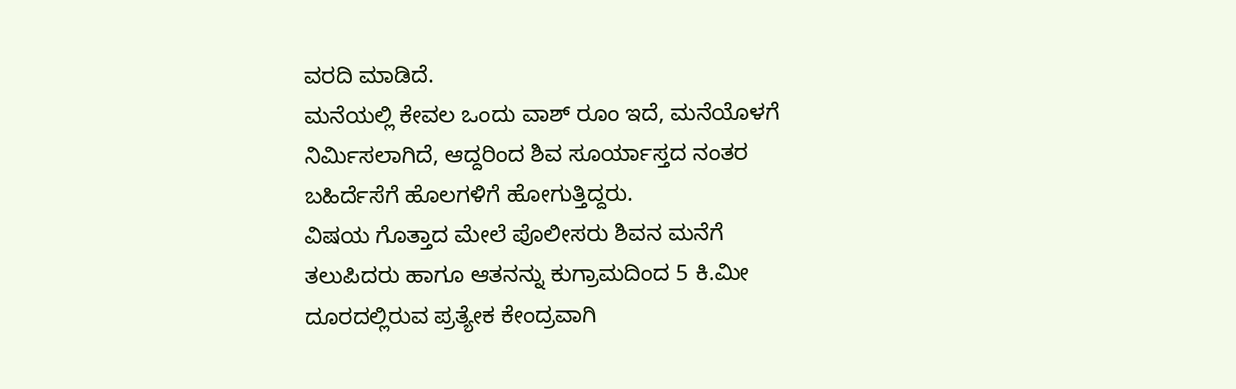ವರದಿ ಮಾಡಿದೆ.
ಮನೆಯಲ್ಲಿ ಕೇವಲ ಒಂದು ವಾಶ್ ರೂಂ ಇದೆ, ಮನೆಯೊಳಗೆ ನಿರ್ಮಿಸಲಾಗಿದೆ, ಆದ್ದರಿಂದ ಶಿವ ಸೂರ್ಯಾಸ್ತದ ನಂತರ ಬಹಿರ್ದೆಸೆಗೆ ಹೊಲಗಳಿಗೆ ಹೋಗುತ್ತಿದ್ದರು.
ವಿಷಯ ಗೊತ್ತಾದ ಮೇಲೆ ಪೊಲೀಸರು ಶಿವನ ಮನೆಗೆ ತಲುಪಿದರು ಹಾಗೂ ಆತನನ್ನು ಕುಗ್ರಾಮದಿಂದ 5 ಕಿ.ಮೀ ದೂರದಲ್ಲಿರುವ ಪ್ರತ್ಯೇಕ ಕೇಂದ್ರವಾಗಿ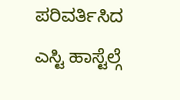ಪರಿವರ್ತಿಸಿದ ಎಸ್ಟಿ ಹಾಸ್ಟೆಲ್ಗೆ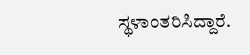ಸ್ಥಳಾಂತರಿಸಿದ್ದಾರೆ.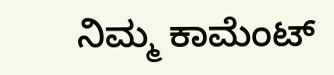ನಿಮ್ಮ ಕಾಮೆಂಟ್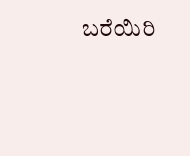ಬರೆಯಿರಿ